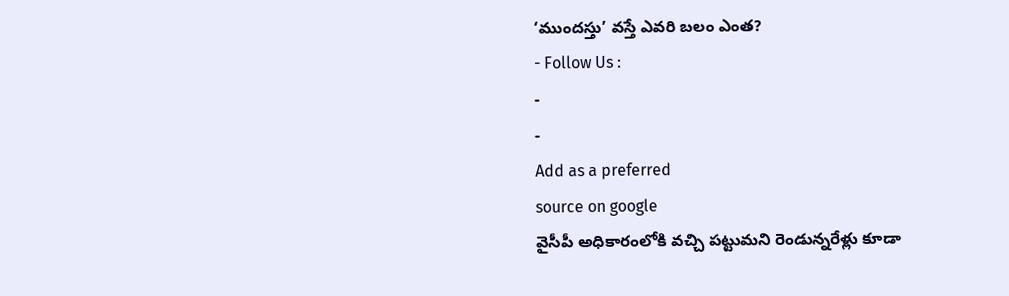‘ముందస్తు’ వస్తే ఎవరి బలం ఎంత?
- Follow Us :
-
-
Add as a preferred
source on google
వైసీపీ అధికారంలోకి వచ్చి పట్టుమని రెండున్నరేళ్లు కూడా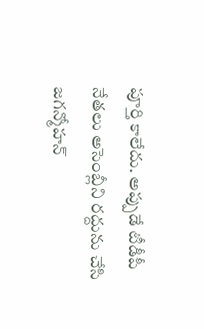పూర్తి కాలేదు. అప్పుడే టీడీపీ నేతలు అసెంబ్లీని రద్దును చేసి జగన్మోహన్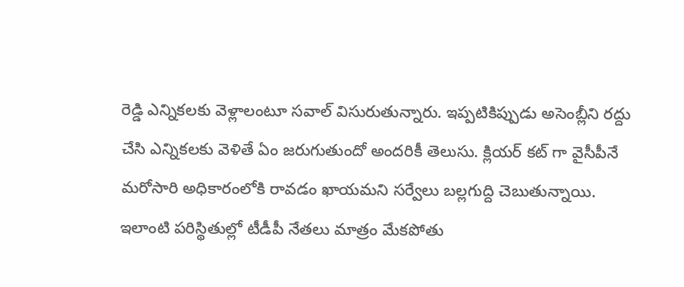రెడ్డి ఎన్నికలకు వెళ్లాలంటూ సవాల్ విసురుతున్నారు. ఇప్పటికిప్పుడు అసెంబ్లీని రద్దు చేసి ఎన్నికలకు వెళితే ఏం జరుగుతుందో అందరికీ తెలుసు. క్లియర్ కట్ గా వైసీపీనే మరోసారి అధికారంలోకి రావడం ఖాయమని సర్వేలు బల్లగుద్ది చెబుతున్నాయి. ఇలాంటి పరిస్థితుల్లో టీడీపీ నేతలు మాత్రం మేకపోతు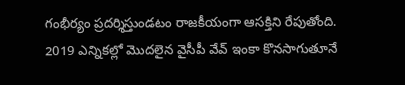గంభీర్యం ప్రదర్శిస్తుండటం రాజకీయంగా ఆసక్తిని రేపుతోంది.
2019 ఎన్నికల్లో మొదలైన వైసీపీ వేవ్ ఇంకా కొనసాగుతూనే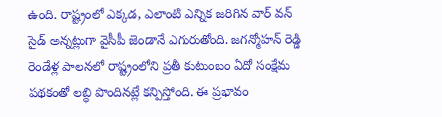ఉంది. రాష్ట్రంలో ఎక్కడ, ఎలాంటి ఎన్నిక జరిగిన వార్ వన్ సైడ్ అన్నట్లుగా వైసీపీ జెండానే ఎగురుతోంది. జగన్మోహన్ రెడ్డి రెండేళ్ల పాలనలో రాష్ట్రంలోని ప్రతీ కుటుంబం ఏదో సంక్షేమ పథకంతో లబ్ధి పొందినట్లే కన్పిస్తోంది. ఈ ప్రభావం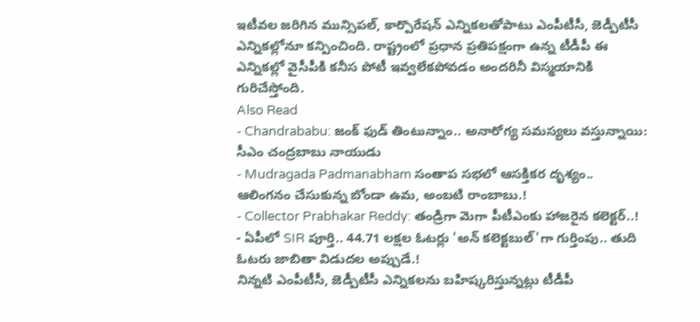ఇటీవల జరిగిన మున్సిపల్, కార్పొరేషన్ ఎన్నికలతోపాటు ఎంపీటీసీ, జెడ్పీటీసీ ఎన్నికల్లోనూ కన్పించింది. రాష్ట్రంలో ప్రధాన ప్రతిపక్షంగా ఉన్న టీడీపీ ఈ ఎన్నికల్లో వైసీపీకి కనీస పోటీ ఇవ్వలేకపోవడం అందరినీ విస్మయానికి గురిచేస్తోంది.
Also Read
- Chandrababu: జంక్ ఫుడ్ తింటున్నాం.. అనారోగ్య సమస్యలు వస్తున్నాయి: సీఎం చంద్రబాబు నాయుడు
- Mudragada Padmanabham సంతాప సభలో ఆసక్తికర దృశ్యం.. ఆలింగనం చేసుకున్న బోండా ఉమ, అంబటి రాంబాబు.!
- Collector Prabhakar Reddy: తండ్రిగా మెగా పీటీఎంకు హాజరైన కలెక్టర్..!
- ఏపీలో SIR పూర్తి.. 44.71 లక్షల ఓటర్లు 'అన్ కలెక్టబుల్'గా గుర్తింపు.. తుది ఓటరు జాబితా విడుదల అప్పుడే.!
నిన్నటి ఎంపీటీసీ, జెడ్పీటీసీ ఎన్నికలను బహిష్కరిస్తున్నట్లు టీడీపీ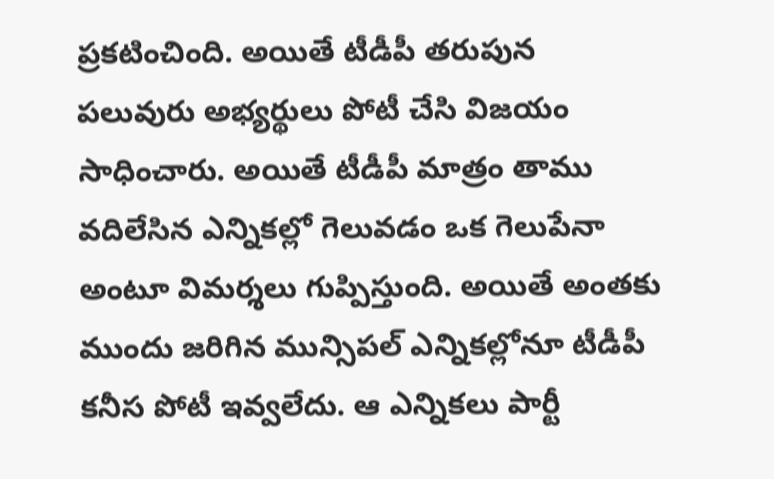ప్రకటించింది. అయితే టీడీపీ తరుపున పలువురు అభ్యర్థులు పోటీ చేసి విజయం సాధించారు. అయితే టీడీపీ మాత్రం తాము వదిలేసిన ఎన్నికల్లో గెలువడం ఒక గెలుపేనా అంటూ విమర్శలు గుప్పిస్తుంది. అయితే అంతకు ముందు జరిగిన మున్సిపల్ ఎన్నికల్లోనూ టీడీపీ కనీస పోటీ ఇవ్వలేదు. ఆ ఎన్నికలు పార్టీ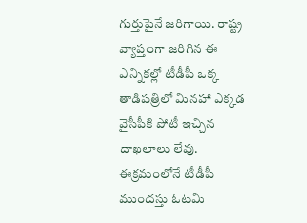గుర్తుపైనే జరిగాయి. రాష్ట్ర వ్యాప్తంగా జరిగిన ఈ ఎన్నికల్లో టీడీపీ ఒక్క తాడిపత్రిలో మినహా ఎక్కడ వైసీపీకి పోటీ ఇచ్చిన దాఖలాలు లేవు. ఈక్రమంలోనే టీడీపీ ముందస్తు ఓటమి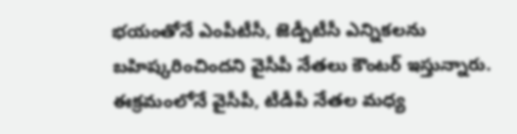భయంతోనే ఎంపీటీసీ, జెడ్పీటీసీ ఎన్నికలను బహిష్కరించిందని వైసీపీ నేతలు కౌంటర్ ఇస్తున్నారు.
ఈక్రమంలోనే వైసీపీ, టీడీపీ నేతల మధ్య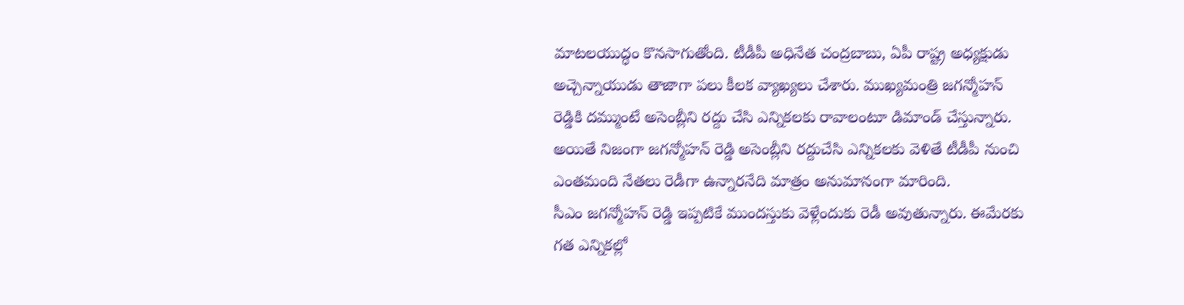మాటలయుద్ధం కొనసాగుతోంది. టీడీపీ అధినేత చంద్రబాబు, ఏపీ రాష్ట్ర అధ్యక్షుడు అచ్చెన్నాయుడు తాజాగా పలు కీలక వ్యాఖ్యలు చేశారు. ముఖ్యమంత్రి జగన్మోహన్ రెడ్డికి దమ్ముంటే అసెంబ్లీని రద్దు చేసి ఎన్నికలకు రావాలంటూ డిమాండ్ చేస్తున్నారు. అయితే నిజంగా జగన్మోహన్ రెడ్డి అసెంబ్లీని రద్దుచేసి ఎన్నికలకు వెళితే టీడీపీ నుంచి ఎంతమంది నేతలు రెడీగా ఉన్నారనేది మాత్రం అనుమానంగా మారింది.
సీఎం జగన్మోహన్ రెడ్డి ఇప్పటికే ముందస్తుకు వెళ్లేందుకు రెడీ అవుతున్నారు. ఈమేరకు గత ఎన్నికల్లో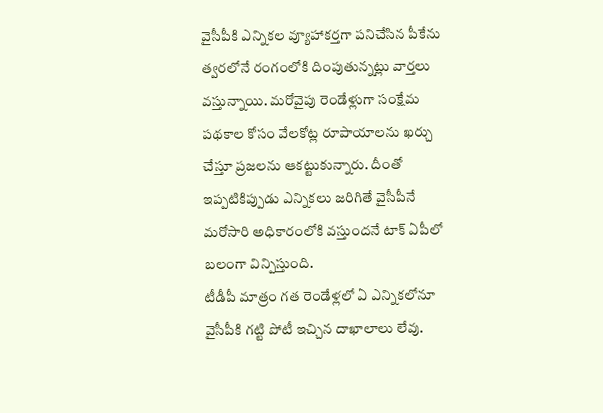వైసీపీకి ఎన్నికల వ్యూహాకర్తగా పనిచేసిన పీకేను త్వరలోనే రంగంలోకి దింపుతున్నట్లు వార్తలు వస్తున్నాయి. మరోవైపు రెండేళ్లుగా సంక్షేమ పథకాల కోసం వేలకోట్ల రూపాయాలను ఖర్చు చేస్తూ ప్రజలను ఆకట్టుకున్నారు. దీంతో ఇప్పటికిప్పుడు ఎన్నికలు జరిగితే వైసీపీనే మరోసారి అధికారంలోకి వస్తుందనే టాక్ ఏపీలో బలంగా విన్పిస్తుంది.
టీడీపీ మాత్రం గత రెండేళ్లలో ఏ ఎన్నికలోనూ వైసీపీకి గట్టి పోటీ ఇచ్చిన దాఖాలాలు లేవు.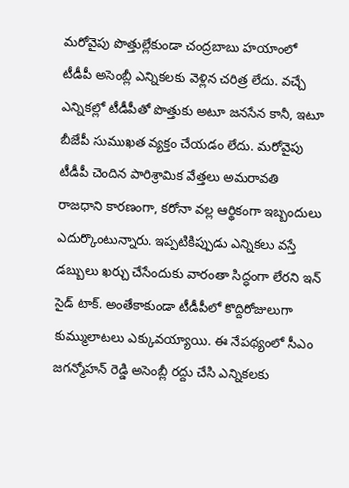మరోవైపు పొత్తుల్లేకుండా చంద్రబాబు హయాంలో టీడీపీ అసెంబ్లీ ఎన్నికలకు వెళ్లిన చరిత్ర లేదు. వచ్చే ఎన్నికల్లో టీడీపీతో పొత్తుకు అటూ జనసేన కానీ, ఇటూ బీజేపీ సుముఖత వ్యక్తం చేయడం లేదు. మరోవైపు టీడీపీ చెందిన పారిశ్రామిక వేత్తలు అమరావతి రాజధాని కారణంగా, కరోనా వల్ల ఆర్థికంగా ఇబ్బందులు ఎదుర్కొంటున్నారు. ఇప్పటికిప్పుడు ఎన్నికలు వస్తే డబ్బులు ఖర్చు చేసేందుకు వారంతా సిద్ధంగా లేరని ఇన్ సైడ్ టాక్. అంతేకాకుండా టీడీపీలో కొద్దిరోజులుగా కుమ్ములాటలు ఎక్కువయ్యాయి. ఈ నేపథ్యంలో సీఎం జగన్మోహన్ రెడ్డి అసెంబ్లీ రద్దు చేసి ఎన్నికలకు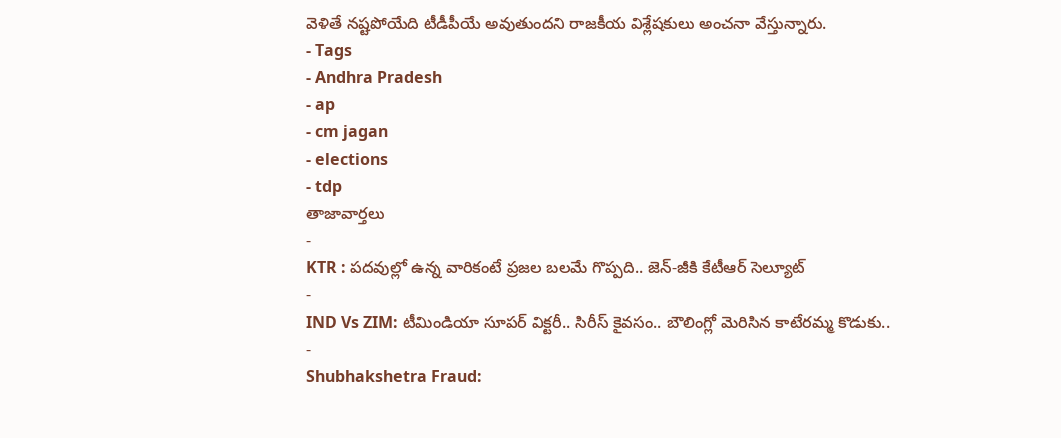వెళితే నష్టపోయేది టీడీపీయే అవుతుందని రాజకీయ విశ్లేషకులు అంచనా వేస్తున్నారు.
- Tags
- Andhra Pradesh
- ap
- cm jagan
- elections
- tdp
తాజావార్తలు
-
KTR : పదవుల్లో ఉన్న వారికంటే ప్రజల బలమే గొప్పది.. జెన్-జీకి కేటీఆర్ సెల్యూట్
-
IND Vs ZIM: టీమిండియా సూపర్ విక్టరీ.. సిరీస్ కైవసం.. బౌలింగ్లో మెరిసిన కాటేరమ్మ కొడుకు..
-
Shubhakshetra Fraud: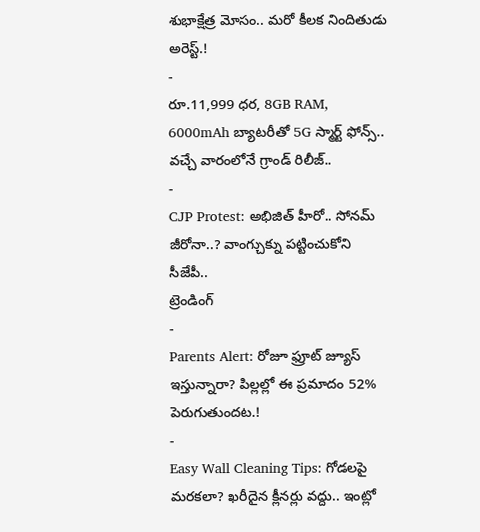శుభాక్షేత్ర మోసం.. మరో కీలక నిందితుడు అరెస్ట్.!
-
రూ.11,999 ధర, 8GB RAM, 6000mAh బ్యాటరీతో 5G స్మార్ట్ ఫోన్స్.. వచ్చే వారంలోనే గ్రాండ్ రిలీజ్..
-
CJP Protest: అభిజిత్ హీరో.. సోనమ్ జీరోనా..? వాంగ్చుక్ను పట్టించుకోని సీజేపీ..
ట్రెండింగ్
-
Parents Alert: రోజూ ఫ్రూట్ జ్యూస్ ఇస్తున్నారా? పిల్లల్లో ఈ ప్రమాదం 52% పెరుగుతుందట.!
-
Easy Wall Cleaning Tips: గోడలపై మరకలా? ఖరీదైన క్లీనర్లు వద్దు.. ఇంట్లో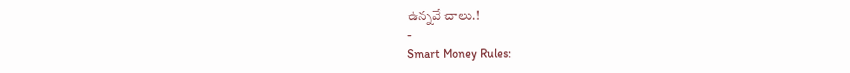ఉన్నవే చాలు.!
-
Smart Money Rules: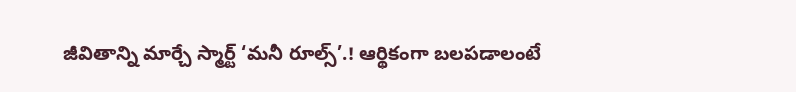జీవితాన్ని మార్చే స్మార్ట్ ‘మనీ రూల్స్’.! ఆర్థికంగా బలపడాలంటే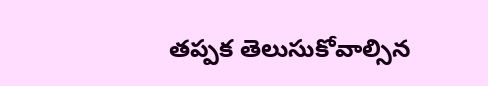తప్పక తెలుసుకోవాల్సిన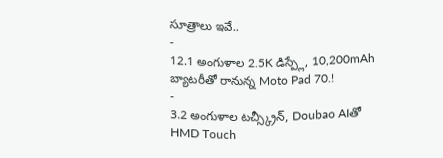సూత్రాలు ఇవే..
-
12.1 అంగుళాల 2.5K డిస్ప్లే, 10,200mAh బ్యాటరీతో రానున్న Moto Pad 70.!
-
3.2 అంగుళాల టచ్స్క్రీన్, Doubao AIతో HMD Touch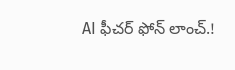AI ఫీచర్ ఫోన్ లాంచ్.!